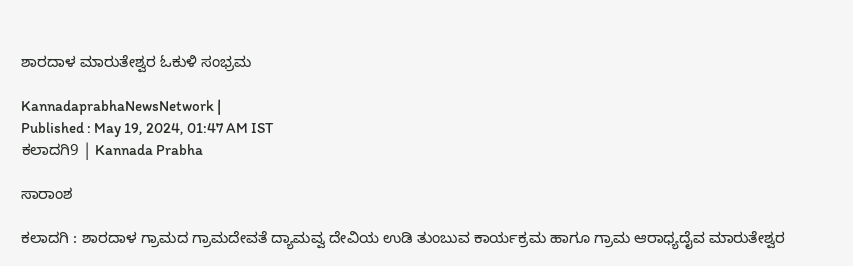ಶಾರದಾಳ ಮಾರುತೇಶ್ವರ ಓಕುಳಿ ಸಂಭ್ರಮ

KannadaprabhaNewsNetwork |
Published : May 19, 2024, 01:47 AM IST
ಕಲಾದಗಿ9 | Kannada Prabha

ಸಾರಾಂಶ

ಕಲಾದಗಿ : ಶಾರದಾಳ ಗ್ರಾಮದ ಗ್ರಾಮದೇವತೆ ದ್ಯಾಮವ್ವ ದೇವಿಯ ಉಡಿ ತುಂಬುವ ಕಾರ್ಯಕ್ರಮ ಹಾಗೂ ಗ್ರಾಮ ಆರಾಧ್ಯದೈವ ಮಾರುತೇಶ್ವರ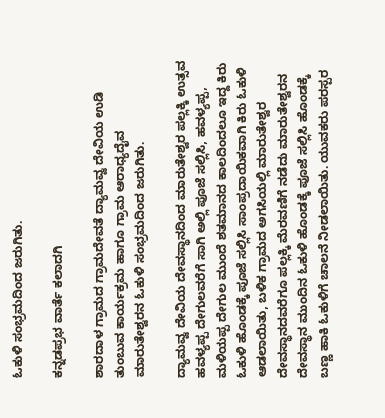ಓಕುಳಿ ಸಂಭ್ರಮದಿಂದ ಜರುಗಿತು.

ಕನ್ನಡಪ್ರಭ ವಾರ್ತೆ ಕಲಾದಗಿ

ಶಾರದಾಳ ಗ್ರಾಮದ ಗ್ರಾಮದೇವತೆ ದ್ಯಾಮವ್ವ ದೇವಿಯ ಉಡಿ ತುಂಬುವ ಕಾರ್ಯಕ್ರಮ ಹಾಗೂ ಗ್ರಾಮ ಆರಾಧ್ಯದೈವ ಮಾರುತೇಶ್ವರನ ಓಕುಳಿ ಸಂಭ್ರಮದಿಂದ ಜರುಗಿತು.

ದ್ಯಾಮವ್ವ ದೇವಿಯ ದೇವಸ್ಥಾನದಿಂದ ಮಾರುತೇಶ್ವರ ಪಲ್ಲಕ್ಕಿ ಉತ್ಸವ ಹವಳ್ಯಪ್ಪ ದೇಗುಲವರೆಗೆ ಸಾಗಿ ಅಲ್ಲಿ ಪೂಜೆ ಸಲ್ಲಿಸಿ, ಹವಳ್ಯಪ್ಪ, ಮಳಿಯಪ್ಪ ದೇಗುಲ ಮುಂದೆ ಶತಮಾನದ ಕಾಲದಿಂದಲೂ ಇದ್ದ ಕಿರು ಓಕುಳಿ ಹೊಂಡಕ್ಕೆ ಪೂಜೆ ಸಲ್ಲಿಸಿ ಸಾಂಪ್ರದಾಯಿಕವಾಗಿ ಕಿರು ಓಕುಳಿ ಆಡಲಾಯಿತು, ಬಳಿಕ ಗ್ರಾಮದ ಅಗಸಿಯಲ್ಲಿ ಮಾರುತೇಶ್ವರ ದೇವಸ್ಥಾನದವರೆಗೂ ಪಲ್ಲಕ್ಕಿ ಮೆರವಣಿಗೆ ನಡೆದು ಮಾರುತೇಶ್ವರನ ದೇವಸ್ಥಾನ ಮುಂದಿನ ಓಕುಳಿ ಹೊಂಡಕ್ಕೆ ಪೂಜೆ ಸಲ್ಲಿಸಿ ಹೊಂಡಕ್ಕೆ ಬಣ್ಣ ಹಾಕಿ ಓಕುಳಿಗೆ ಚಾಲನೆ ನೀಡಲಾಯಿತು. ಯುವಕರು ಪರಸ್ಪರ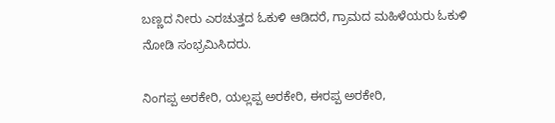ಬಣ್ಣದ ನೀರು ಎರಚುತ್ತದ ಓಕುಳಿ ಆಡಿದರೆ, ಗ್ರಾಮದ ಮಹಿಳೆಯರು ಓಕುಳಿ ನೋಡಿ ಸಂಭ್ರಮಿಸಿದರು.

ನಿಂಗಪ್ಪ ಅರಕೇರಿ, ಯಲ್ಲಪ್ಪ ಅರಕೇರಿ, ಈರಪ್ಪ ಅರಕೇರಿ,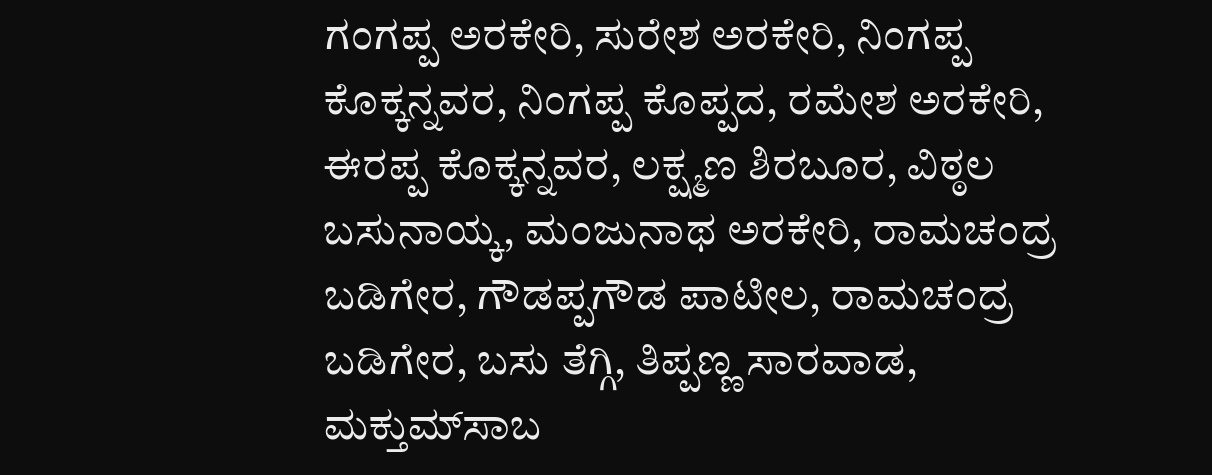ಗಂಗಪ್ಪ ಅರಕೇರಿ, ಸುರೇಶ ಅರಕೇರಿ, ನಿಂಗಪ್ಪ ಕೊಕ್ಕನ್ನವರ, ನಿಂಗಪ್ಪ ಕೊಪ್ಪದ, ರಮೇಶ ಅರಕೇರಿ, ಈರಪ್ಪ ಕೊಕ್ಕನ್ನವರ, ಲಕ್ಷ್ಮಣ ಶಿರಬೂರ, ವಿಠ್ಠಲ ಬಸುನಾಯ್ಕ, ಮಂಜುನಾಥ ಅರಕೇರಿ, ರಾಮಚಂದ್ರ ಬಡಿಗೇರ, ಗೌಡಪ್ಪಗೌಡ ಪಾಟೀಲ, ರಾಮಚಂದ್ರ ಬಡಿಗೇರ, ಬಸು ತೆಗ್ಗಿ, ತಿಪ್ಪಣ್ಣ ಸಾರವಾಡ, ಮಕ್ತುಮ್‌ಸಾಬ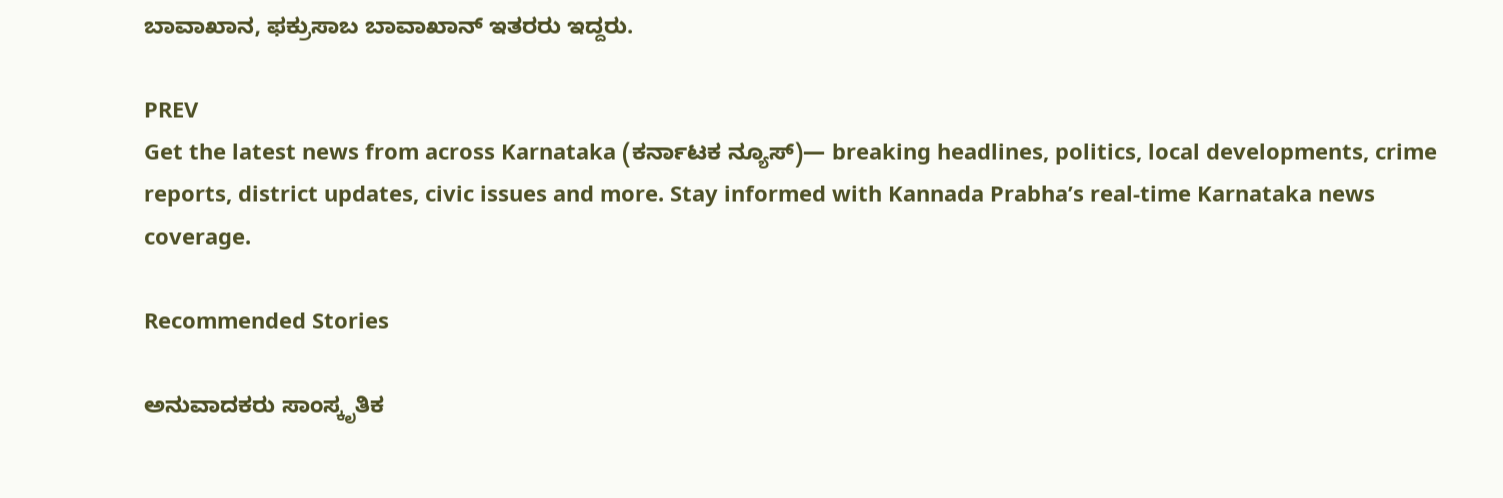ಬಾವಾಖಾನ, ಫಕ್ರುಸಾಬ ಬಾವಾಖಾನ್‌ ಇತರರು ಇದ್ದರು.

PREV
Get the latest news from across Karnataka (ಕರ್ನಾಟಕ ನ್ಯೂಸ್)— breaking headlines, politics, local developments, crime reports, district updates, civic issues and more. Stay informed with Kannada Prabha’s real‑time Karnataka news coverage.

Recommended Stories

ಅನುವಾದಕರು ಸಾಂಸ್ಕೃತಿಕ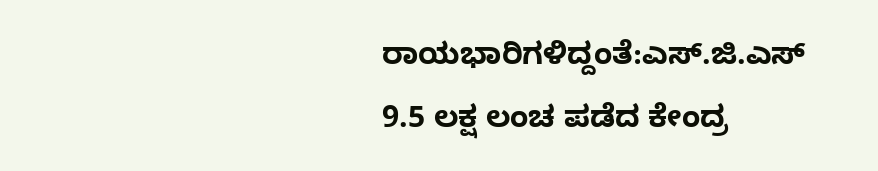ರಾಯಭಾರಿಗಳಿದ್ದಂತೆ:ಎಸ್.ಜಿ.ಎಸ್‌
9.5 ಲಕ್ಷ ಲಂಚ ಪಡೆದ ಕೇಂದ್ರ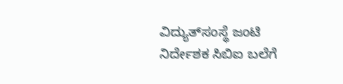ವಿದ್ಯುತ್‌ಸಂಸ್ಥೆ ಜಂಟಿ ನಿರ್ದೇಶಕ ಸಿಬಿಐ ಬಲೆಗೆ